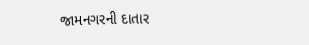જામનગરની દાતાર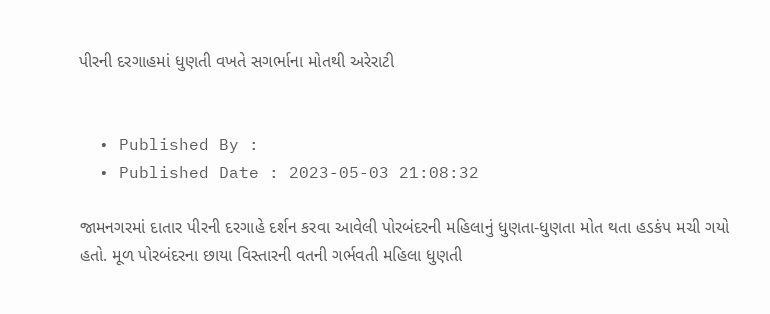પીરની દરગાહમાં ધુણતી વખતે સગર્ભાના મોતથી અરેરાટી


  • Published By :
  • Published Date : 2023-05-03 21:08:32

જામનગરમાં દાતાર પીરની દરગાહે દર્શન કરવા આવેલી પોરબંદરની મહિલાનું ધુણતા-ધુણતા મોત થતા હડકંપ મચી ગયો હતો. મૂળ પોરબંદરના છાયા વિસ્તારની વતની ગર્ભવતી મહિલા ધુણતી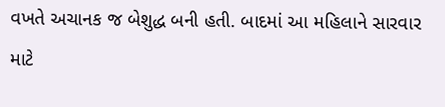વખતે અચાનક જ બેશુદ્ધ બની હતી. બાદમાં આ મહિલાને સારવાર માટે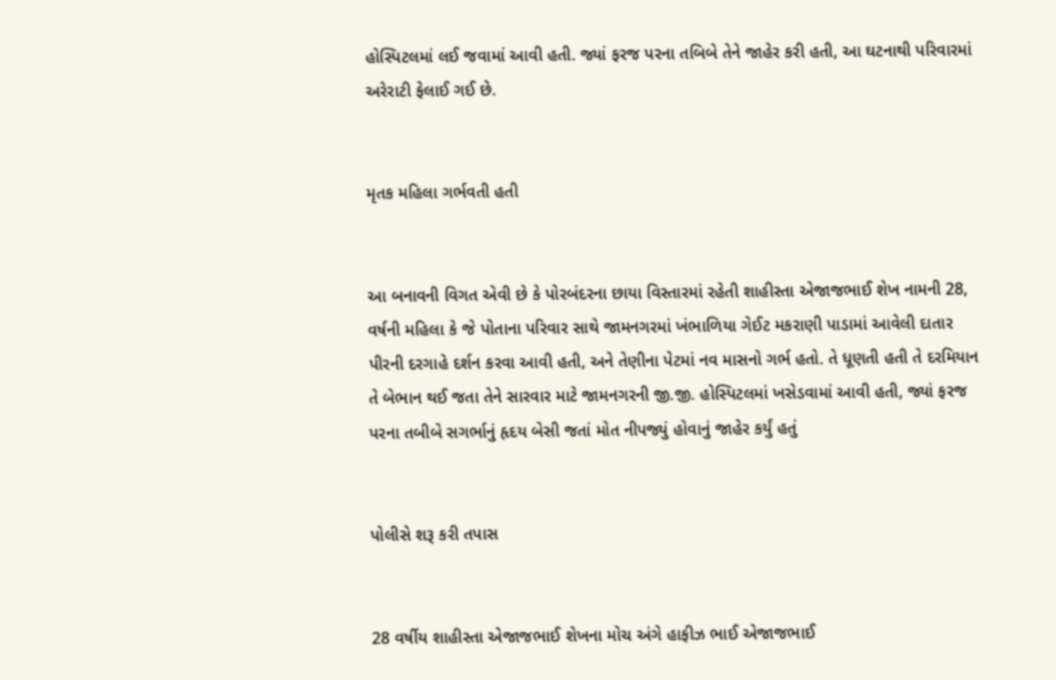હોસ્પિટલમાં લઈ જવામાં આવી હતી. જ્યાં ફરજ પરના તબિબે તેને જાહેર કરી હતી, આ ઘટનાથી પરિવારમાં અરેરાટી ફેલાઈ ગઈ છે.


મૃતક મહિલા ગર્ભવતી હતી


આ બનાવની વિગત એવી છે કે પોરબંદરના છાયા વિસ્તારમાં રહેતી શાહીસ્તા એજાજભાઈ શેખ નામની 28, વર્ષની મહિલા કે જે પોતાના પરિવાર સાથે જામનગરમાં ખંભાળિયા ગેઈટ મકરાણી પાડામાં આવેલી દાતાર પીરની દરગાહે દર્શન કરવા આવી હતી, અને તેણીના પેટમાં નવ માસનો ગર્ભ હતો. તે ધૂણતી હતી તે દરમિયાન તે બેભાન થઈ જતા તેને સારવાર માટે જામનગરની જી.જી. હોસ્પિટલમાં ખસેડવામાં આવી હતી, જ્યાં ફરજ પરના તબીબે સગર્ભાનું હૃદય બેસી જતાં મોત નીપજ્યું હોવાનું જાહેર કર્યું હતું


પોલીસે શરૂ કરી તપાસ


28 વર્ષીય શાહીસ્તા એજાજભાઈ શેખના મોચ અંગે હાફીઝ ભાઈ એજાજભાઈ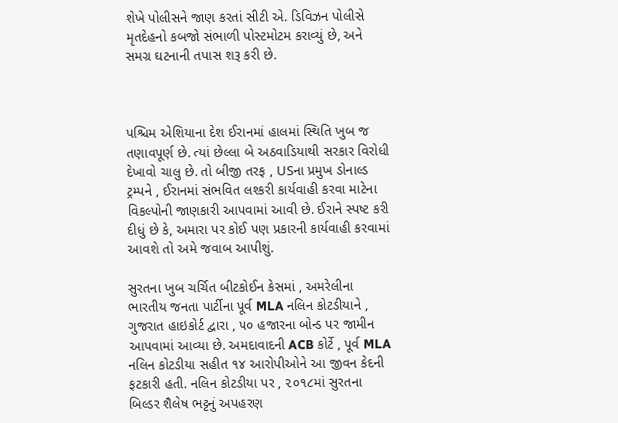શેખે પોલીસને જાણ કરતાં સીટી એ. ડિવિઝન પોલીસે મૃતદેહનો કબજો સંભાળી પોસ્ટમોટમ કરાવ્યું છે, અને સમગ્ર ઘટનાની તપાસ શરૂ કરી છે.



પશ્ચિમ એશિયાના દેશ ઈરાનમાં હાલમાં સ્થિતિ ખુબ જ તણાવપૂર્ણ છે. ત્યાં છેલ્લા બે અઠવાડિયાથી સરકાર વિરોધી દેખાવો ચાલુ છે. તો બીજી તરફ , USના પ્રમુખ ડોનાલ્ડ ટ્રમ્પને , ઈરાનમાં સંભવિત લશ્કરી કાર્યવાહી કરવા માટેના વિકલ્પોની જાણકારી આપવામાં આવી છે. ઈરાને સ્પષ્ટ કરી દીધું છે કે, અમારા પર કોઈ પણ પ્રકારની કાર્યવાહી કરવામાં આવશે તો અમે જવાબ આપીશું.

સુરતના ખુબ ચર્ચિત બીટકોઈન કેસમાં , અમરેલીના ભારતીય જનતા પાર્ટીના પૂર્વ MLA નલિન કોટડીયાને , ગુજરાત હાઇકોર્ટ દ્વારા , ૫૦ હજારના બોન્ડ પર જામીન આપવામાં આવ્યા છે. અમદાવાદની ACB કોર્ટે , પૂર્વ MLA નલિન કોટડીયા સહીત ૧૪ આરોપીઓને આ જીવન કેદની ફટકારી હતી. નલિન કોટડીયા પર , ૨૦૧૮માં સુરતના બિલ્ડર શૈલેષ ભટ્ટનું અપહરણ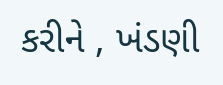કરીને , ખંડણી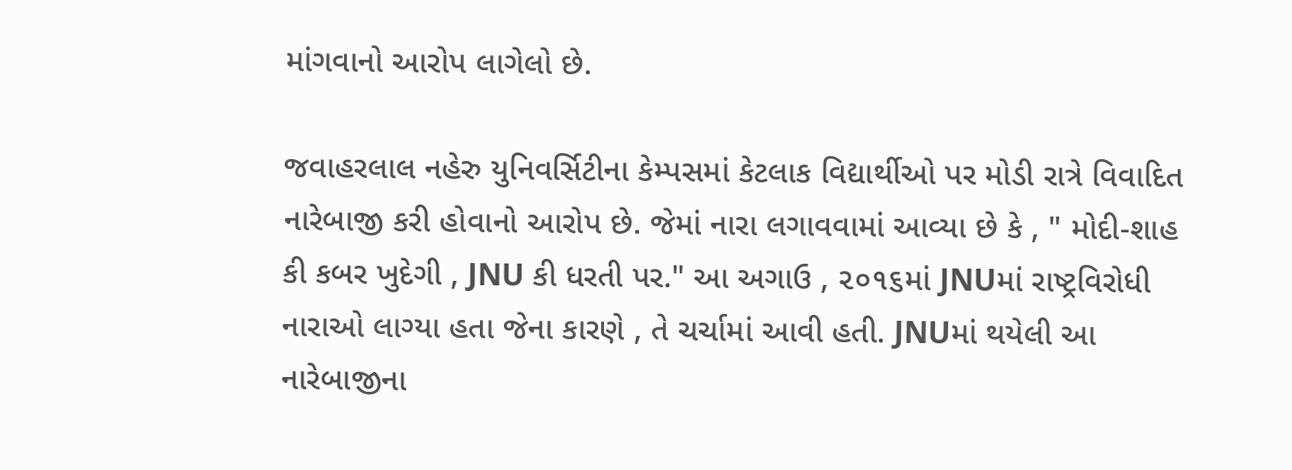માંગવાનો આરોપ લાગેલો છે.

જવાહરલાલ નહેરુ યુનિવર્સિટીના કેમ્પસમાં કેટલાક વિદ્યાર્થીઓ પર મોડી રાત્રે વિવાદિત નારેબાજી કરી હોવાનો આરોપ છે. જેમાં નારા લગાવવામાં આવ્યા છે કે , " મોદી-શાહ કી કબર ખુદેગી , JNU કી ધરતી પર." આ અગાઉ , ૨૦૧૬માં JNUમાં રાષ્ટ્રવિરોધી નારાઓ લાગ્યા હતા જેના કારણે , તે ચર્ચામાં આવી હતી. JNUમાં થયેલી આ નારેબાજીના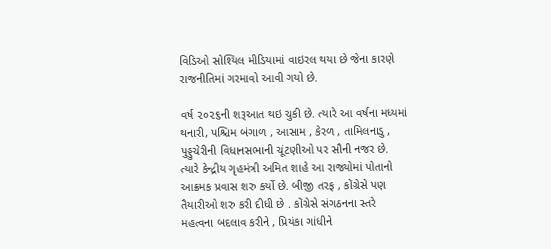વિડિઓ સોશ્યિલ મીડિયામાં વાઇરલ થયા છે જેના કારણે રાજનીતિમાં ગરમાવો આવી ગયો છે.

વર્ષ ૨૦૨૬ની શરૂઆત થઇ ચુકી છે. ત્યારે આ વર્ષના મધ્યમાં થનારી, પશ્ચિમ બંગાળ , આસામ , કેરળ , તામિલનાડુ , પુડ્ડુચેરીની વિધાનસભાની ચૂંટણીઓ પર સૌની નજર છે. ત્યારે કેન્દ્રીય ગૃહમંત્રી અમિત શાહે આ રાજ્યોમાં પોતાનો આક્રમક પ્રવાસ શરુ કર્યો છે. બીજી તરફ , કોંગ્રેસે પણ તૈયારીઓ શરુ કરી દીધી છે . કોંગ્રેસે સંગઠનના સ્તરે મહત્વના બદલાવ કરીને , પ્રિયંકા ગાંધીને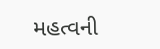મહત્વની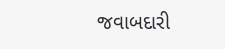જવાબદારી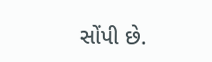સોંપી છે.